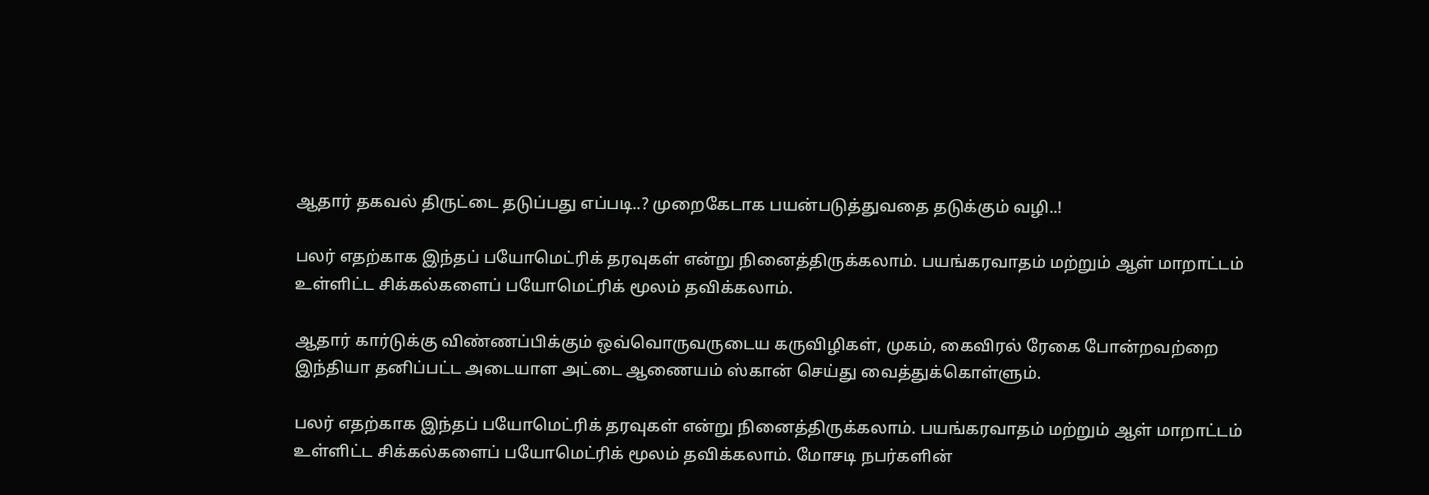ஆதார் தகவல் திருட்டை தடுப்பது எப்படி..? முறைகேடாக பயன்படுத்துவதை தடுக்கும் வழி..!

பலர் எதற்காக இந்தப் பயோமெட்ரிக் தரவுகள் என்று நினைத்திருக்கலாம். பயங்கரவாதம் மற்றும் ஆள் மாறாட்டம் உள்ளிட்ட சிக்கல்களைப் பயோமெட்ரிக் மூலம் தவிக்கலாம்.

ஆதார் கார்டுக்கு விண்ணப்பிக்கும் ஒவ்வொருவருடைய கருவிழிகள், முகம், கைவிரல் ரேகை போன்றவற்றை இந்தியா தனிப்பட்ட அடையாள அட்டை ஆணையம் ஸ்கான் செய்து வைத்துக்கொள்ளும்.

பலர் எதற்காக இந்தப் பயோமெட்ரிக் தரவுகள் என்று நினைத்திருக்கலாம். பயங்கரவாதம் மற்றும் ஆள் மாறாட்டம் உள்ளிட்ட சிக்கல்களைப் பயோமெட்ரிக் மூலம் தவிக்கலாம். மோசடி நபர்களின்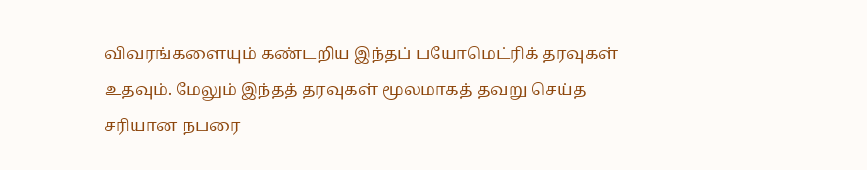விவரங்களையும் கண்டறிய இந்தப் பயோமெட்ரிக் தரவுகள் உதவும். மேலும் இந்தத் தரவுகள் மூலமாகத் தவறு செய்த சரியான நபரை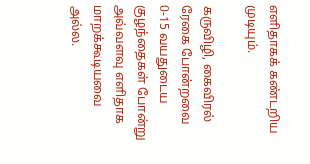எளிதாகக் கண்டறிய முடியும்.

கருவிழி, கைவிரல் ரேகை போன்றவை 0-15 வயதுடைய குழந்தைகள் போன்று அவ்வளவு எளிதாக மாறக்கூடியவை அல்ல.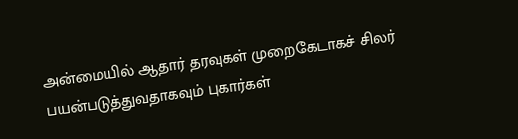அன்மையில் ஆதார் தரவுகள் முறைகேடாகச் சிலர் பயன்படுத்துவதாகவும் புகார்கள்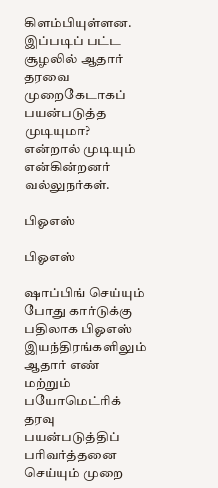கிளம்பியுள்ளன. இப்படிப் பட்ட சூழலில் ஆதார் தரவை முறைகேடாகப் பயன்படுத்த முடியுமா? என்றால் முடியும் என்கின்றனர் வல்லுநர்கள்.

பிஓஎஸ்

பிஓஎஸ்

ஷாப்பிங் செய்யும் போது கார்டுக்கு பதிலாக பிஓஎஸ் இயந்திரங்களிலும் ஆதார் எண் மற்றும் பயோமெட்ரிக் தரவு பயன்படுத்திப் பரிவர்த்தனை செய்யும் முறை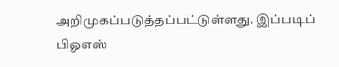அறிமுகப்படுத்தப்பட்டுள்ளது. இப்படிப் பிஓஎஸ்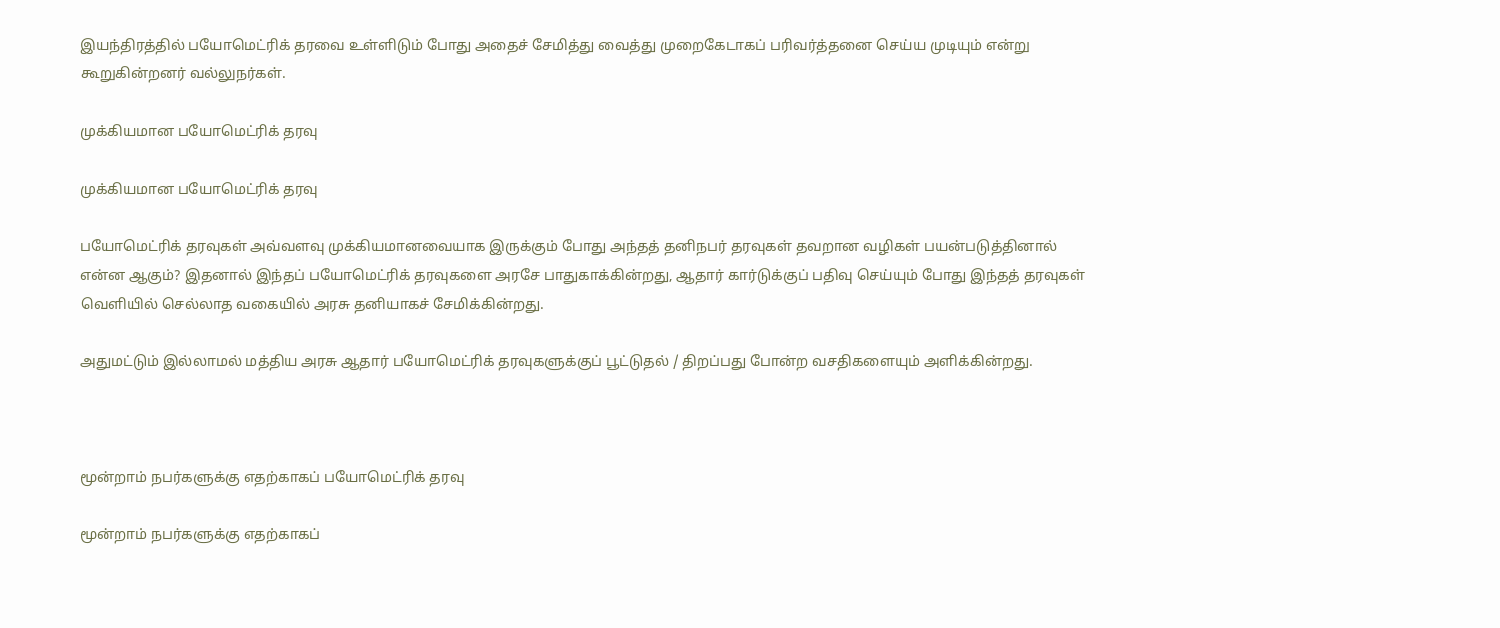இயந்திரத்தில் பயோமெட்ரிக் தரவை உள்ளிடும் போது அதைச் சேமித்து வைத்து முறைகேடாகப் பரிவர்த்தனை செய்ய முடியும் என்று கூறுகின்றனர் வல்லுநர்கள்.

முக்கியமான பயோமெட்ரிக் தரவு

முக்கியமான பயோமெட்ரிக் தரவு

பயோமெட்ரிக் தரவுகள் அவ்வளவு முக்கியமானவையாக இருக்கும் போது அந்தத் தனிநபர் தரவுகள் தவறான வழிகள் பயன்படுத்தினால் என்ன ஆகும்? இதனால் இந்தப் பயோமெட்ரிக் தரவுகளை அரசே பாதுகாக்கின்றது, ஆதார் கார்டுக்குப் பதிவு செய்யும் போது இந்தத் தரவுகள் வெளியில் செல்லாத வகையில் அரசு தனியாகச் சேமிக்கின்றது.

அதுமட்டும் இல்லாமல் மத்திய அரசு ஆதார் பயோமெட்ரிக் தரவுகளுக்குப் பூட்டுதல் / திறப்பது போன்ற வசதிகளையும் அளிக்கின்றது.



மூன்றாம் நபர்களுக்கு எதற்காகப் பயோமெட்ரிக் தரவு

மூன்றாம் நபர்களுக்கு எதற்காகப்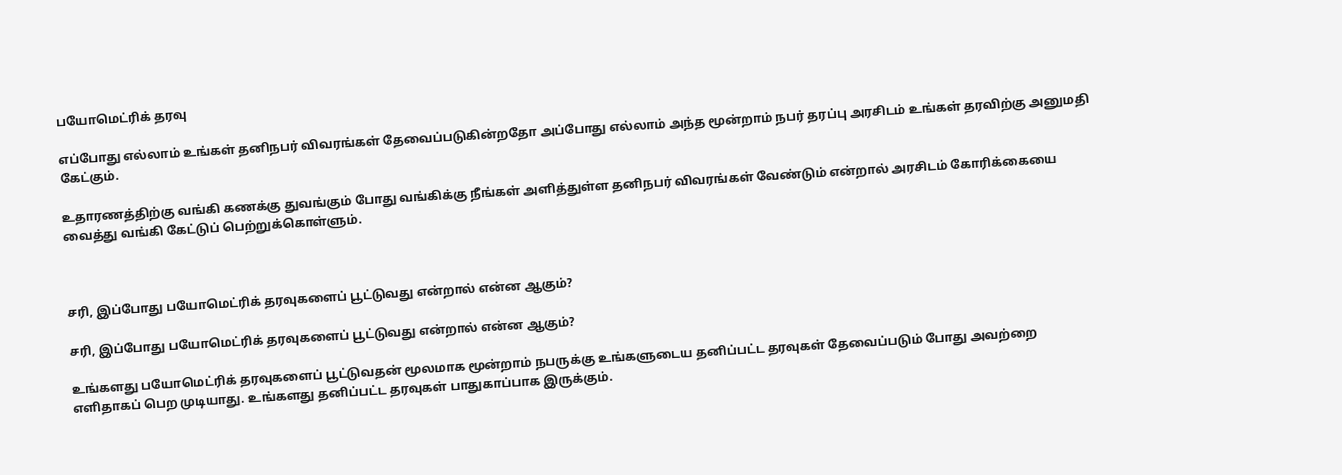பயோமெட்ரிக் தரவு

எப்போது எல்லாம் உங்கள் தனிநபர் விவரங்கள் தேவைப்படுகின்றதோ அப்போது எல்லாம் அந்த மூன்றாம் நபர் தரப்பு அரசிடம் உங்கள் தரவிற்கு அனுமதி கேட்கும்.

உதாரணத்திற்கு வங்கி கணக்கு துவங்கும் போது வங்கிக்கு நீங்கள் அளித்துள்ள தனிநபர் விவரங்கள் வேண்டும் என்றால் அரசிடம் கோரிக்கையை வைத்து வங்கி கேட்டுப் பெற்றுக்கொள்ளும்.



சரி, இப்போது பயோமெட்ரிக் தரவுகளைப் பூட்டுவது என்றால் என்ன ஆகும்?

சரி, இப்போது பயோமெட்ரிக் தரவுகளைப் பூட்டுவது என்றால் என்ன ஆகும்?

உங்களது பயோமெட்ரிக் தரவுகளைப் பூட்டுவதன் மூலமாக மூன்றாம் நபருக்கு உங்களுடைய தனிப்பட்ட தரவுகள் தேவைப்படும் போது அவற்றை எளிதாகப் பெற முடியாது. உங்களது தனிப்பட்ட தரவுகள் பாதுகாப்பாக இருக்கும்.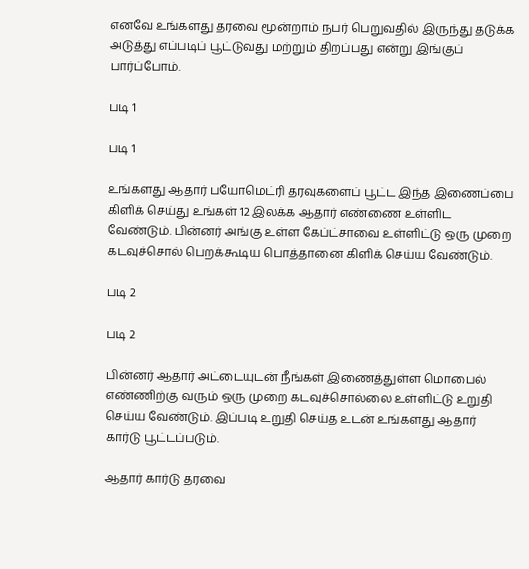எனவே உங்களது தரவை மூன்றாம் நபர் பெறுவதில் இருந்து தடுக்க அடுத்து எப்படிப் பூட்டுவது மற்றும் திறப்பது என்று இங்குப் பார்ப்போம்.

படி 1

படி 1

உங்களது ஆதார் பயோமெட்ரி தரவுகளைப் பூட்ட இந்த இணைப்பை கிளிக் செய்து உங்கள் 12 இலக்க ஆதார் எண்ணை உள்ளிட வேண்டும். பின்னர் அங்கு உள்ள கேப்ட்சாவை உள்ளிட்டு ஒரு முறை கடவுச்சொல் பெறக்கூடிய பொத்தானை கிளிக் செய்ய வேண்டும்.

படி 2

படி 2

பின்னர் ஆதார் அட்டையுடன் நீங்கள் இணைத்துள்ள மொபைல் எண்ணிற்கு வரும் ஒரு முறை கடவுச்சொல்லை உள்ளிட்டு உறுதி செய்ய வேண்டும். இப்படி உறுதி செய்த உடன் உங்களது ஆதார் கார்டு பூட்டப்படும்.

ஆதார் கார்டு தரவை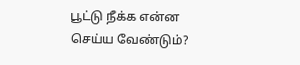பூட்டு நீக்க என்ன செய்ய வேண்டும்?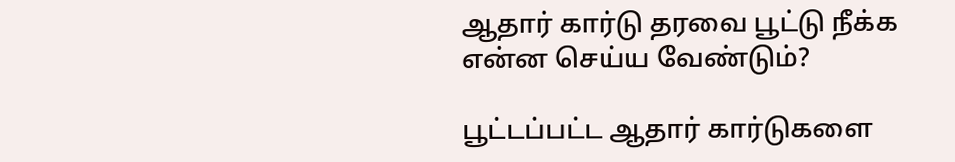ஆதார் கார்டு தரவை பூட்டு நீக்க என்ன செய்ய வேண்டும்?

பூட்டப்பட்ட ஆதார் கார்டுகளை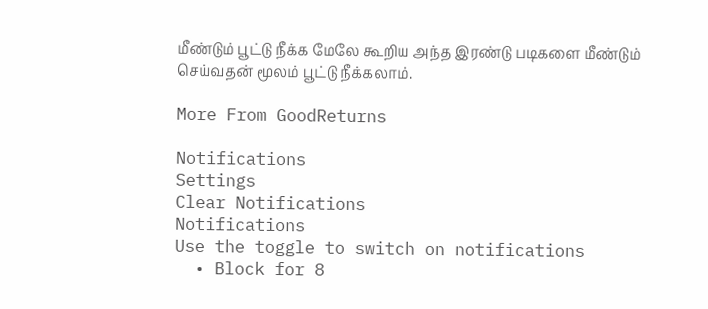மீண்டும் பூட்டு நீக்க மேலே கூறிய அந்த இரண்டு படிகளை மீண்டும் செய்வதன் மூலம் பூட்டு நீக்கலாம்.

More From GoodReturns

Notifications
Settings
Clear Notifications
Notifications
Use the toggle to switch on notifications
  • Block for 8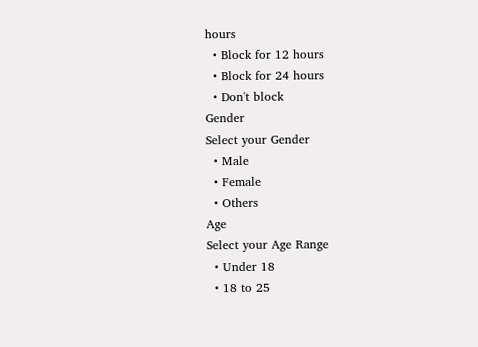hours
  • Block for 12 hours
  • Block for 24 hours
  • Don't block
Gender
Select your Gender
  • Male
  • Female
  • Others
Age
Select your Age Range
  • Under 18
  • 18 to 25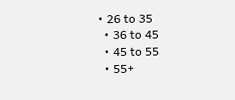• 26 to 35
  • 36 to 45
  • 45 to 55
  • 55+